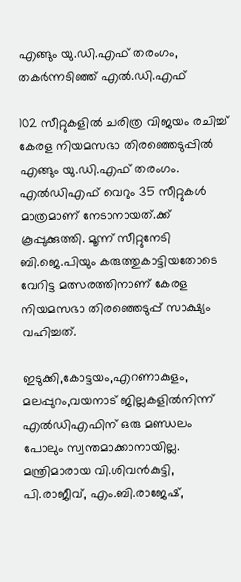എങ്ങും യു.ഡി.എഫ് തരംഗം, തകര്‍ന്നടിഞ്ഞ് എല്‍.ഡി.എഫ്

102 സീറ്റുകളില്‍ ചരിത്ര വിജയം രചിച്ച് കേരള നിയമസഭാ തിരഞ്ഞെടുപ്പില്‍ എങ്ങും യു.ഡി.എഫ് തരംഗം. എല്‍ഡിഎഫ് വെറും 35 സീറ്റുകള്‍ മാത്രമാണ് നേടാനായത്.ക്ക് കൂപ്പുക്കുത്തി. മൂന്ന് സീറ്റുനേടി ബി.ജെ.പിയും കരുത്തുകാട്ടിയതോടെ വേറിട്ട മത്സരത്തിനാണ് കേരള നിയമസഭാ തിരഞ്ഞെടുപ്പ് സാക്ഷ്യം വഹിച്ചത്.

ഇടുക്കി,കോട്ടയം,എറണാകുളം, മലപ്പുറം,വയനാട് ജില്ലകളില്‍നിന്ന് എല്‍ഡിഎഫിന് ഒരു മണ്ഡലം പോലും സ്വന്തമാക്കാനായില്ല. മന്ത്രിമാരായ വി.ശിവന്‍കുട്ടി, പി.രാജീവ്, എം.ബി.രാജേഷ്,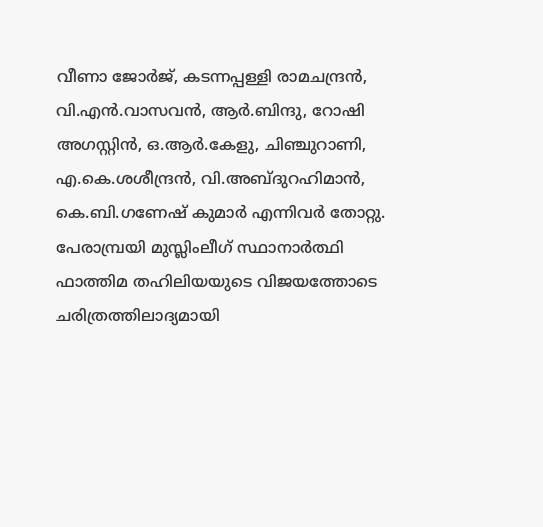വീണാ ജോര്‍ജ്, കടന്നപ്പള്ളി രാമചന്ദ്രന്‍, വി.എന്‍.വാസവന്‍, ആര്‍.ബിന്ദു, റോഷി അഗസ്റ്റിന്‍, ഒ.ആര്‍.കേളു, ചിഞ്ചുറാണി, എ.കെ.ശശീന്ദ്രന്‍, വി.അബ്ദുറഹിമാന്‍, കെ.ബി.ഗണേഷ് കുമാര്‍ എന്നിവര്‍ തോറ്റു. പേരാമ്പ്രയി മുസ്ലിംലീഗ് സ്ഥാനാര്‍ത്ഥി ഫാത്തിമ തഹിലിയയുടെ വിജയത്തോടെ ചരിത്രത്തിലാദ്യമായി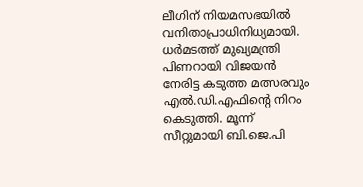ലീഗിന് നിയമസഭയില്‍ വനിതാപ്രാധിനിധ്യമായി. ധര്‍മടത്ത് മുഖ്യമന്ത്രി പിണറായി വിജയന്‍ നേരിട്ട കടുത്ത മത്സരവും എല്‍.ഡി.എഫിന്റെ നിറം കെടുത്തി. മൂന്ന് സീറ്റുമായി ബി.ജെ.പി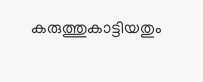കരുത്തുകാട്ടിയതും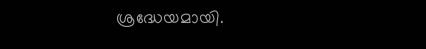ശ്രദ്ധേയമായി.